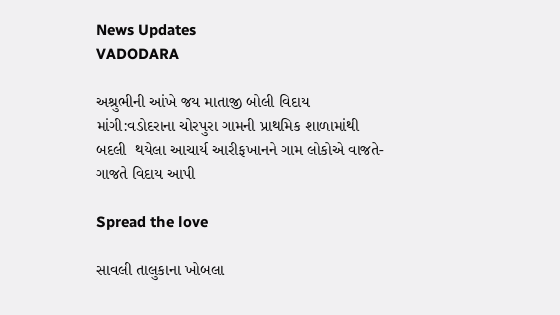News Updates
VADODARA

અશ્રુભીની આંખે જય માતાજી બોલી વિદાય માંગી:વડોદરાના ચોરપુરા ગામની પ્રાથમિક શાળામાંથી બદલી  થયેલા આચાર્ય આરીફખાનને ગામ લોકોએ વાજતે-ગાજતે વિદાય આપી

Spread the love

સાવલી તાલુકાના ખોબલા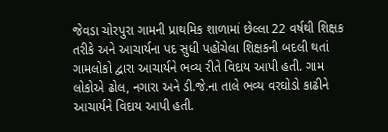જેવડા ચોરપુરા ગામની પ્રાથમિક શાળામાં છેલ્લા 22 વર્ષથી શિક્ષક તરીકે અને આચાર્યના પદ સુધી પહોંચેલા શિક્ષકની બદલી થતાં ગામલોકો દ્વારા આચાર્યને ભવ્ય રીતે વિદાય આપી હતી. ગામ લોકોએ ઢોલ, નગારા અને ડી.જે.ના તાલે ભવ્ય વરઘોડો કાઢીને આચાર્યને વિદાય આપી હતી.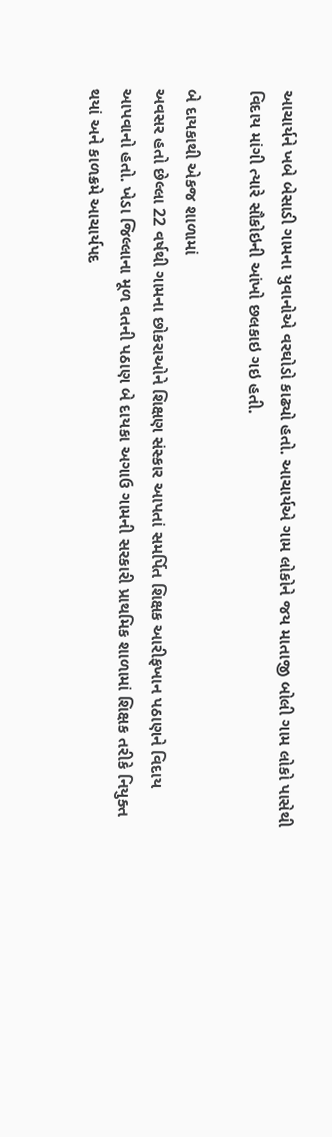આચાર્યને ખબે બેસાડી ગામના યુવાનોએ વરઘોડો કાઢ્યો હતો. આચાર્યએ ગામ લોકોને જય માતાજી બોલી ગામ લોકો પાસેથી વિદાય માંગી ત્યારે સૌકોઇની આંખો છલકાઇ ગઇ હતી.

બે દાયકાથી એકજ શાળામાં
અવસર હતો છેલ્લા 22 વર્ષથી ગામના છોકરાઓને શિક્ષણ સંસ્કાર આપતાં સમર્પિત શિક્ષક આરીફખાન પઠાણને વિદાય આપવાનો હતો. ખેડા જિલ્લાના મૂળ વતની પઠાણ બે દાયકા અગાઉ ગામની સરકારી પ્રાથમિક શાળામાં શિક્ષક તરીકે નિયુક્ત થયાં અને કાળક્રમે આચાર્યપદ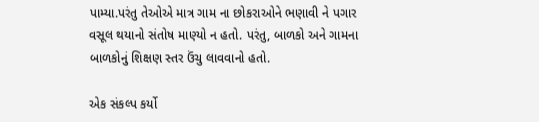પામ્યા.પરંતુ તેઓએ માત્ર ગામ ના છોકરાઓને ભણાવી ને પગાર વસૂલ થયાનો સંતોષ માણ્યો ન હતો. પરંતુ, બાળકો અને ગામના બાળકોનું શિક્ષણ સ્તર ઉંચુ લાવવાનો હતો.

એક સંકલ્પ કર્યો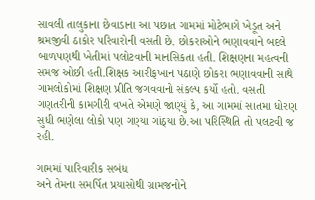સાવલી તાલુકાના છેવાડાના આ પછાત ગામમાં મોટેભાગે ખેડૂત અને શ્રમજીવી ઠાકોર પરિવારોની વસતી છે. છોકરાઓને ભણાવવાને બદલે બાળપણથી ખેતીમાં પલોટવાની માનસિકતા હતી. શિક્ષણના મહત્વની સમજ ઓછી હતી.શિક્ષક આરીફખાન પઠાણે છોકરા ભણાવવાની સાથે ગામલોકોમાં શિક્ષણ પ્રીતિ જગવવાનો સંકલ્પ કર્યો હતો. વસતી ગણતરીની કામગીરી વખતે એમણે જાણ્યું કે, આ ગામમાં સાતમા ધોરણ સુધી ભણેલા લોકો પણ ગણ્યા ગાંઠ્યા છે.આ પરિસ્થિતિ તો પલટવી જ રહી.

ગામમાં પારિવારીક સબંધ
અને તેમના સમર્પિત પ્રયાસોથી ગ્રામજનોને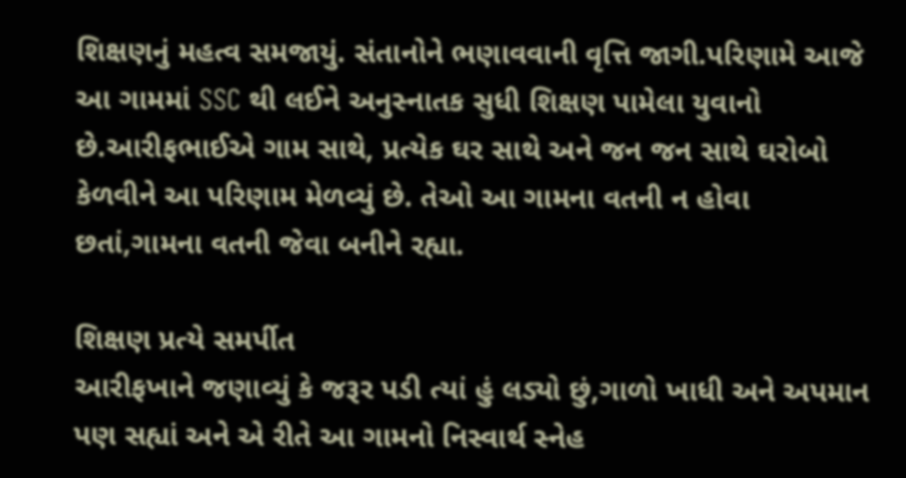શિક્ષણનું મહત્વ સમજાયું. સંતાનોને ભણાવવાની વૃત્તિ જાગી.પરિણામે આજે આ ગામમાં SSC થી લઈને અનુસ્નાતક સુધી શિક્ષણ પામેલા યુવાનો છે.આરીફભાઈએ ગામ સાથે, પ્રત્યેક ઘર સાથે અને જન જન સાથે ઘરોબો કેળવીને આ પરિણામ મેળવ્યું છે. તેઓ આ ગામના વતની ન હોવા છતાં,ગામના વતની જેવા બનીને રહ્યા.

શિક્ષણ પ્રત્યે સમર્પીત
આરીફખાને જણાવ્યું કે જરૂર પડી ત્યાં હું લડ્યો છું,ગાળો ખાધી અને અપમાન પણ સહ્યાં અને એ રીતે આ ગામનો નિસ્વાર્થ સ્નેહ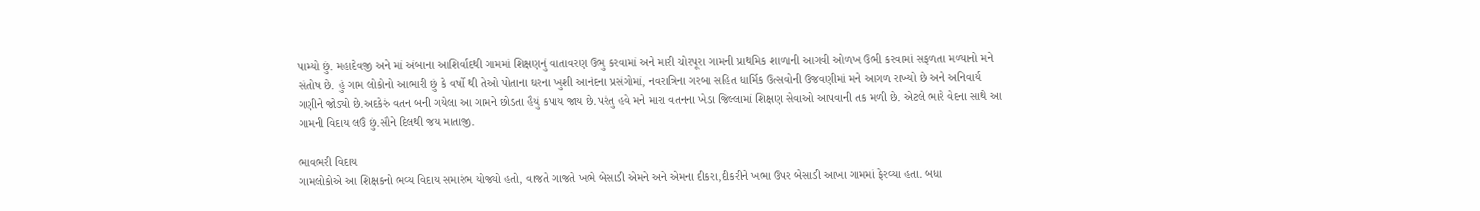પામ્યો છું. મહાદેવજી અને માં અંબાના આશિર્વાદથી ગામમાં શિક્ષણનું વાતાવરણ ઉભુ કરવામાં અને મારી ચોરપૂરા ગામની પ્રાથમિક શાળાની આગવી ઓળખ ઉભી કરવામાં સફળતા મળ્યાનો મને સંતોષ છે. હું ગામ લોકોનો આભારી છું કે વર્ષો થી તેઓ પોતાના ઘરના ખુશી આનંદના પ્રસંગોમાં, નવરાત્રિના ગરબા સહિત ધાર્મિક ઉત્સવોની ઉજવણીમાં મને આગળ રાખ્યો છે અને અનિવાર્ય ગણીને જોડ્યો છે.અદકેરું વતન બની ગયેલા આ ગામને છોડતા હૈયું કપાય જાય છે.પરંતુ હવે મને મારા વતનના ખેડા જિલ્લામાં શિક્ષણ સેવાઓ આપવાની તક મળી છે. એટલે ભારે વેદના સાથે આ ગામની વિદાય લઉં છું.સૌને દિલથી જય માતાજી.

ભાવભરી વિદાય
ગામલોકોએ આ શિક્ષકનો ભવ્ય વિદાય સમારંભ યોજ્યો હતો, વાજતે ગાજતે ખભે બેસાડી એમને અને એમના દીકરા,દીકરીને ખભા ઉપર બેસાડી આખા ગામમાં ફેરવ્યા હતા. બધા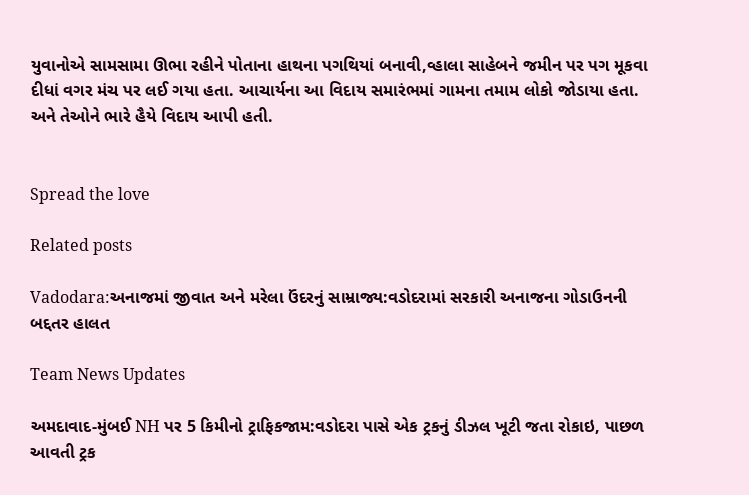યુવાનોએ સામસામા ઊભા રહીને પોતાના હાથના પગથિયાં બનાવી,વ્હાલા સાહેબને જમીન પર પગ મૂકવા દીધાં વગર મંચ પર લઈ ગયા હતા. આચાર્યના આ વિદાય સમારંભમાં ગામના તમામ લોકો જોડાયા હતા. અને તેઓને ભારે હૈયે વિદાય આપી હતી.


Spread the love

Related posts

Vadodara:અનાજમાં જીવાત અને મરેલા ઉંદરનું સામ્રાજ્ય:વડોદરામાં સરકારી અનાજના ગોડાઉનની બદ્દતર હાલત

Team News Updates

અમદાવાદ-મુંબઈ NH પર 5 કિમીનો ટ્રાફિકજામ:વડોદરા પાસે એક ટ્રકનું ડીઝલ ખૂટી જતા રોકાઇ, પાછળ આવતી ટ્રક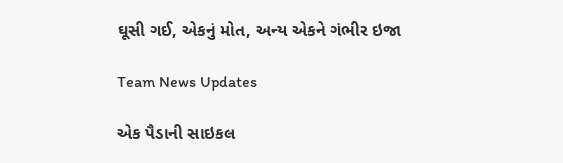ઘૂસી ગઈ, એકનું મોત, અન્ય એકને ગંભીર ઇજા

Team News Updates

એક પૈડાની સાઇકલ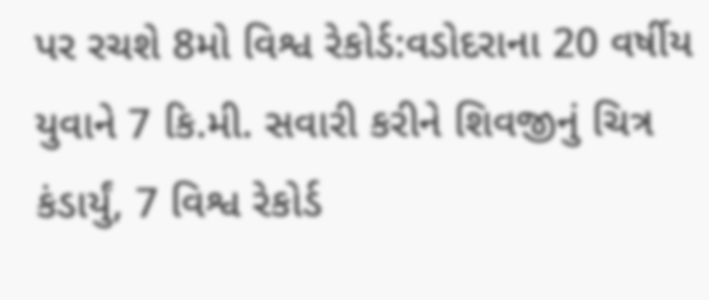પર રચશે 8મો વિશ્વ રેકોર્ડ:વડોદરાના 20 વર્ષીય યુવાને 7 કિ.મી. સવારી કરીને શિવજીનું ચિત્ર કંડાર્યું, 7 વિશ્વ રેકોર્ડ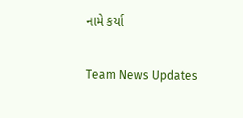નામે કર્યા

Team News Updates